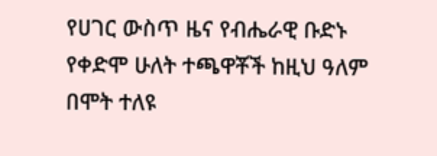የሀገር ውስጥ ዜና የብሔራዊ ቡድኑ የቀድሞ ሁለት ተጫዋቾች ከዚህ ዓለም በሞት ተለዩ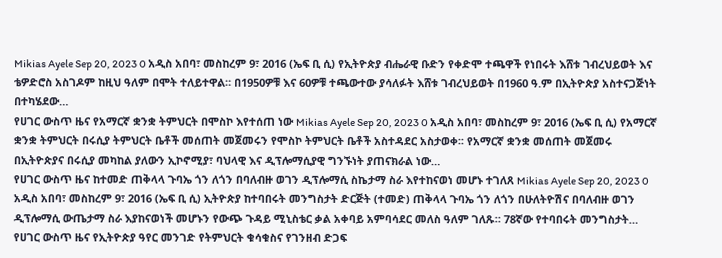Mikias Ayele Sep 20, 2023 0 አዲስ አበባ፣ መስከረም 9፣ 2016 (ኤፍ ቢ ሲ) የኢትዮጵያ ብሔራዊ ቡድን የቀድሞ ተጫዋች የነበሩት እሸቱ ገብረህይወት እና ቴዎድሮስ አስገዶም ከዚህ ዓለም በሞት ተለይተዋል። በ1950ዎቹ እና 60ዎቹ ተጫውተው ያሳለፉት እሸቱ ገብረህይወት በ1960 ዓ.ም በኢትዮጵያ አስተናጋጅነት በተካሄደው…
የሀገር ውስጥ ዜና የአማርኛ ቋንቋ ትምህርት በሞስኮ እየተሰጠ ነው Mikias Ayele Sep 20, 2023 0 አዲስ አበባ፣ መስከረም 9፣ 2016 (ኤፍ ቢ ሲ) የአማርኛ ቋንቋ ትምህርት በሩሲያ ትምህርት ቤቶች መሰጠት መጀመሩን የሞስኮ ትምህርት ቤቶች አስተዳደር አስታወቀ፡፡ የአማርኛ ቋንቋ መሰጠት መጀመሩ በኢትዮጵያና በሩሲያ መካከል ያለውን ኢኮኖሚያ፣ ባህላዊ እና ዲፕሎማሲያዊ ግንኙነት ያጠናክራል ነው…
የሀገር ውስጥ ዜና ከተመድ ጠቅላላ ጉባኤ ጎን ለጎን በባለብዙ ወገን ዲፕሎማሲ ስኬታማ ስራ እየተከናወነ መሆኑ ተገለጸ Mikias Ayele Sep 20, 2023 0 አዲስ አበባ፣ መስከረም 9፣ 2016 (ኤፍ ቢ ሲ) ኢትዮጵያ ከተባበሩት መንግስታት ድርጅት (ተመድ) ጠቅላላ ጉባኤ ጎን ለጎን በሁለትዮሽና በባለብዙ ወገን ዲፕሎማሲ ውጤታማ ስራ እያከናወነች መሆኑን የውጭ ጉዳይ ሚኒስቴር ቃል አቀባይ አምባሳደር መለስ ዓለም ገለጹ። 78ኛው የተባበሩት መንግስታት…
የሀገር ውስጥ ዜና የኢትዮጵያ ዓየር መንገድ የትምህርት ቁሳቁስና የገንዘብ ድጋፍ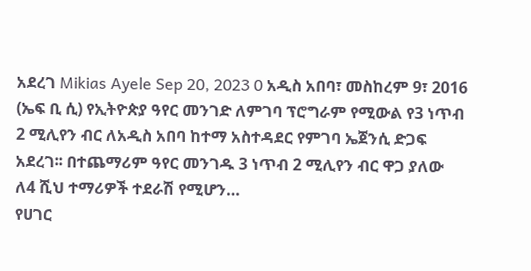አደረገ Mikias Ayele Sep 20, 2023 0 አዲስ አበባ፣ መስከረም 9፣ 2016 (ኤፍ ቢ ሲ) የኢትዮጵያ ዓየር መንገድ ለምገባ ፕሮግራም የሚውል የ3 ነጥብ 2 ሚሊየን ብር ለአዲስ አበባ ከተማ አስተዳደር የምገባ ኤጀንሲ ድጋፍ አደረገ፡፡ በተጨማሪም ዓየር መንገዱ 3 ነጥብ 2 ሚሊየን ብር ዋጋ ያለው ለ4 ሺህ ተማሪዎች ተደራሽ የሚሆን…
የሀገር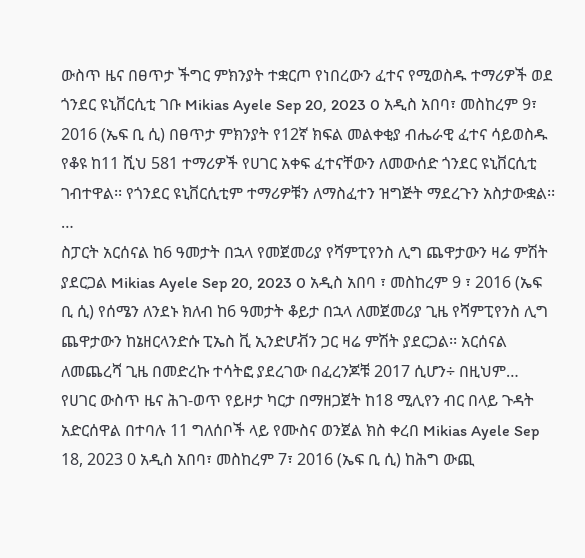ውስጥ ዜና በፀጥታ ችግር ምክንያት ተቋርጦ የነበረውን ፈተና የሚወስዱ ተማሪዎች ወደ ጎንደር ዩኒቨርሲቲ ገቡ Mikias Ayele Sep 20, 2023 0 አዲስ አበባ፣ መስከረም 9፣ 2016 (ኤፍ ቢ ሲ) በፀጥታ ምክንያት የ12ኛ ክፍል መልቀቂያ ብሔራዊ ፈተና ሳይወስዱ የቆዩ ከ11 ሺህ 581 ተማሪዎች የሀገር አቀፍ ፈተናቸውን ለመውሰድ ጎንደር ዩኒቨርሲቲ ገብተዋል፡፡ የጎንደር ዩኒቨርሲቲም ተማሪዎቹን ለማስፈተን ዝግጅት ማደረጉን አስታውቋል፡፡…
ስፓርት አርሰናል ከ6 ዓመታት በኋላ የመጀመሪያ የሻምፒየንስ ሊግ ጨዋታውን ዛሬ ምሽት ያደርጋል Mikias Ayele Sep 20, 2023 0 አዲስ አበባ ፣ መስከረም 9 ፣ 2016 (ኤፍ ቢ ሲ) የሰሜን ለንደኑ ክለብ ከ6 ዓመታት ቆይታ በኋላ ለመጀመሪያ ጊዜ የሻምፒየንስ ሊግ ጨዋታውን ከኔዘርላንድሱ ፒኤስ ቪ ኢንድሆቭን ጋር ዛሬ ምሽት ያደርጋል፡፡ አርሰናል ለመጨረሻ ጊዜ በመድረኩ ተሳትፎ ያደረገው በፈረንጆቹ 2017 ሲሆን÷ በዚህም…
የሀገር ውስጥ ዜና ሕገ-ወጥ የይዞታ ካርታ በማዘጋጀት ከ18 ሚሊየን ብር በላይ ጉዳት አድርሰዋል በተባሉ 11 ግለሰቦች ላይ የሙስና ወንጀል ክስ ቀረበ Mikias Ayele Sep 18, 2023 0 አዲስ አበባ፣ መስከረም 7፣ 2016 (ኤፍ ቢ ሲ) ከሕግ ውጪ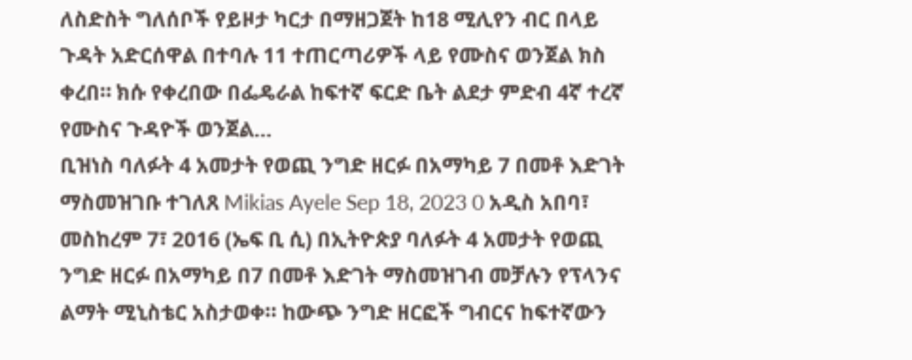ለስድስት ግለሰቦች የይዞታ ካርታ በማዘጋጀት ከ18 ሚሊየን ብር በላይ ጉዳት አድርሰዋል በተባሉ 11 ተጠርጣሪዎች ላይ የሙስና ወንጀል ክስ ቀረበ። ክሱ የቀረበው በፌዴራል ከፍተኛ ፍርድ ቤት ልደታ ምድብ 4ኛ ተረኛ የሙስና ጉዳዮች ወንጀል…
ቢዝነስ ባለፉት 4 አመታት የወጪ ንግድ ዘርፉ በአማካይ 7 በመቶ እድገት ማስመዝገቡ ተገለጸ Mikias Ayele Sep 18, 2023 0 አዲስ አበባ፣ መስከረም 7፣ 2016 (ኤፍ ቢ ሲ) በኢትዮጵያ ባለፉት 4 አመታት የወጪ ንግድ ዘርፉ በአማካይ በ7 በመቶ እድገት ማስመዝገብ መቻሉን የፕላንና ልማት ሚኒስቴር አስታወቀ፡፡ ከውጭ ንግድ ዘርፎች ግብርና ከፍተኛውን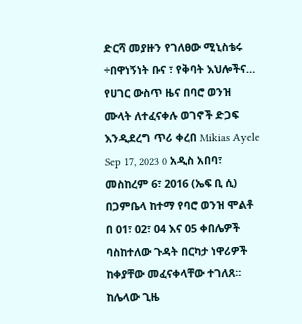ድርሻ መያዙን የገለፀው ሚኒስቴሩ ÷በዋነኝነት ቡና ፣ የቅባት እህሎችና…
የሀገር ውስጥ ዜና በባሮ ወንዝ ሙላት ለተፈናቀሉ ወገኖች ድጋፍ እንዲደረግ ጥሪ ቀረበ Mikias Ayele Sep 17, 2023 0 አዲስ አበባ፣ መስከረም 6፣ 2016 (ኤፍ ቢ ሲ) በጋምቤላ ከተማ የባሮ ወንዝ ሞልቶ በ 01፣ 02፣ 04 እና 05 ቀበሌዎች ባስከተለው ጉዳት በርካታ ነዋሪዎች ከቀያቸው መፈናቀላቸው ተገለጸ፡፡ ከሌላው ጊዜ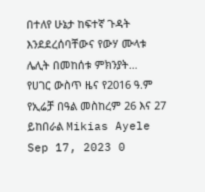በተለየ ሁኔታ ከፍተኛ ጉዳት እንደደረሰባቸውና የውሃ ሙላቱ ሌሊት በመከሰቱ ምክንያት…
የሀገር ውስጥ ዜና የ2016 ዓ.ም የኢሬቻ በዓል መስከረም 26 እና 27 ይከበራል Mikias Ayele Sep 17, 2023 0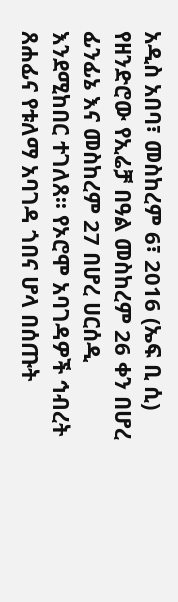አዲስ አበባ፣ መስከረም 6፣ 2016 (ኤፍ ቢ ሲ) የዘንድሮው የኢሬቻ በዓል መስከረም 26 ቀን በሆረ ፊንፊኔ እና መስከረም 27 በሆረ ሀርሰዲ እንደሚከበር ተገለጸ፡፡ የኦሮሞ አባገዳዎች ኅብረት ጸሐፊና የቱለማ አባገዳ ጎበና ሆላ በሰጡት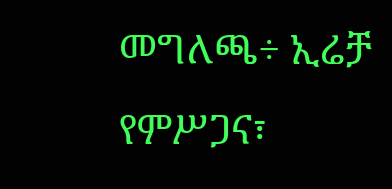መግለጫ÷ ኢሬቻ የምሥጋና፣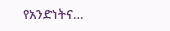የአንድነትና…